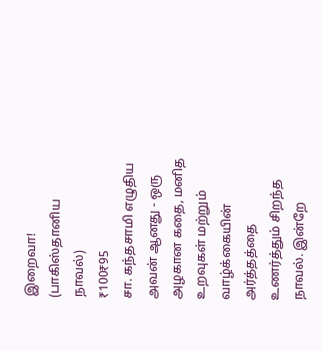இறைவா! (பாகிஸ்தானிய நாவல்)
₹100₹95
சா. கந்தசாமி எழுதிய அவன் ஆனது - ஒரு அழகான கதை, மனித உறவுகள் மற்றும் வாழ்க்கையின் அர்த்தத்தை உணர்த்தும் சிறந்த நாவல். இன்றே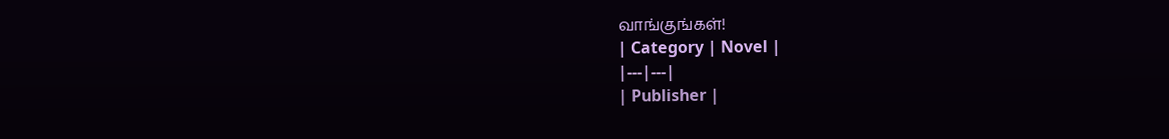வாங்குங்கள்!
| Category | Novel |
|---|---|
| Publisher |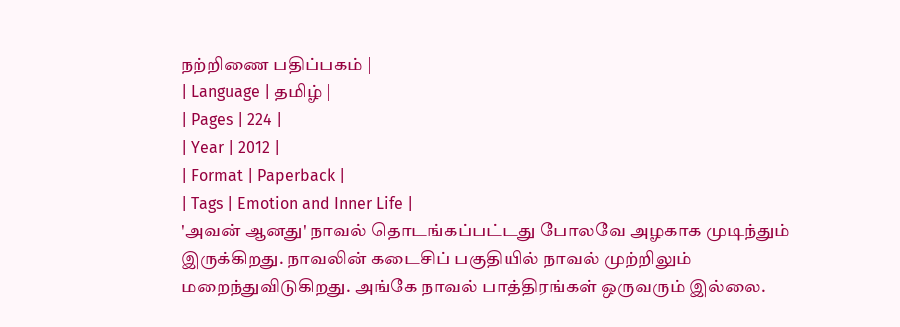நற்றிணை பதிப்பகம் |
| Language | தமிழ் |
| Pages | 224 |
| Year | 2012 |
| Format | Paperback |
| Tags | Emotion and Inner Life |
'அவன் ஆனது' நாவல் தொடங்கப்பட்டது போலவே அழகாக முடிந்தும் இருக்கிறது. நாவலின் கடைசிப் பகுதியில் நாவல் முற்றிலும் மறைந்துவிடுகிறது. அங்கே நாவல் பாத்திரங்கள் ஒருவரும் இல்லை.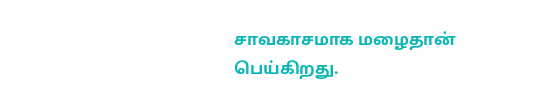சாவகாசமாக மழைதான் பெய்கிறது.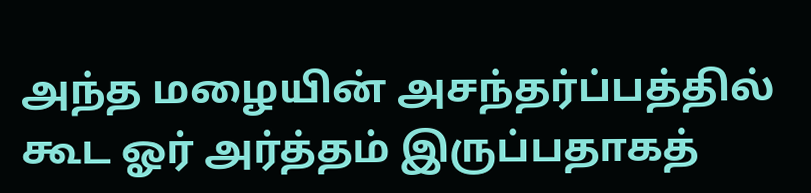அந்த மழையின் அசந்தர்ப்பத்தில் கூட ஓர் அர்த்தம் இருப்பதாகத்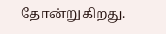தோன்றுகிறது.